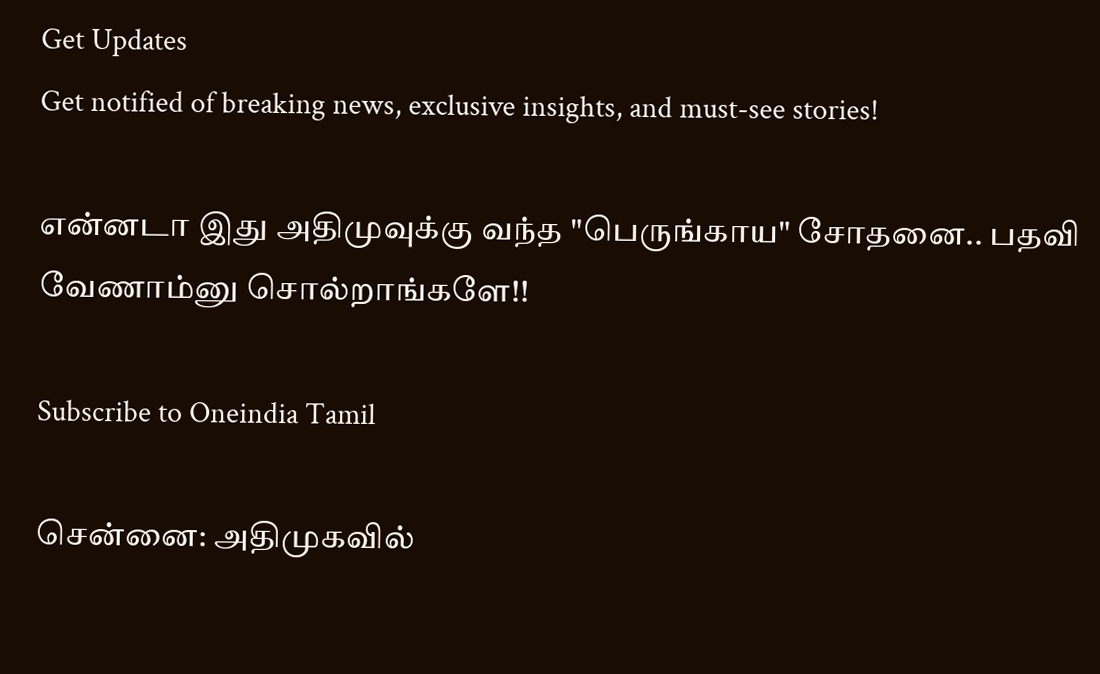Get Updates
Get notified of breaking news, exclusive insights, and must-see stories!

என்னடா இது அதிமுவுக்கு வந்த "பெருங்காய" சோதனை.. பதவி வேணாம்னு சொல்றாங்களே!!

Subscribe to Oneindia Tamil

சென்னை: அதிமுகவில்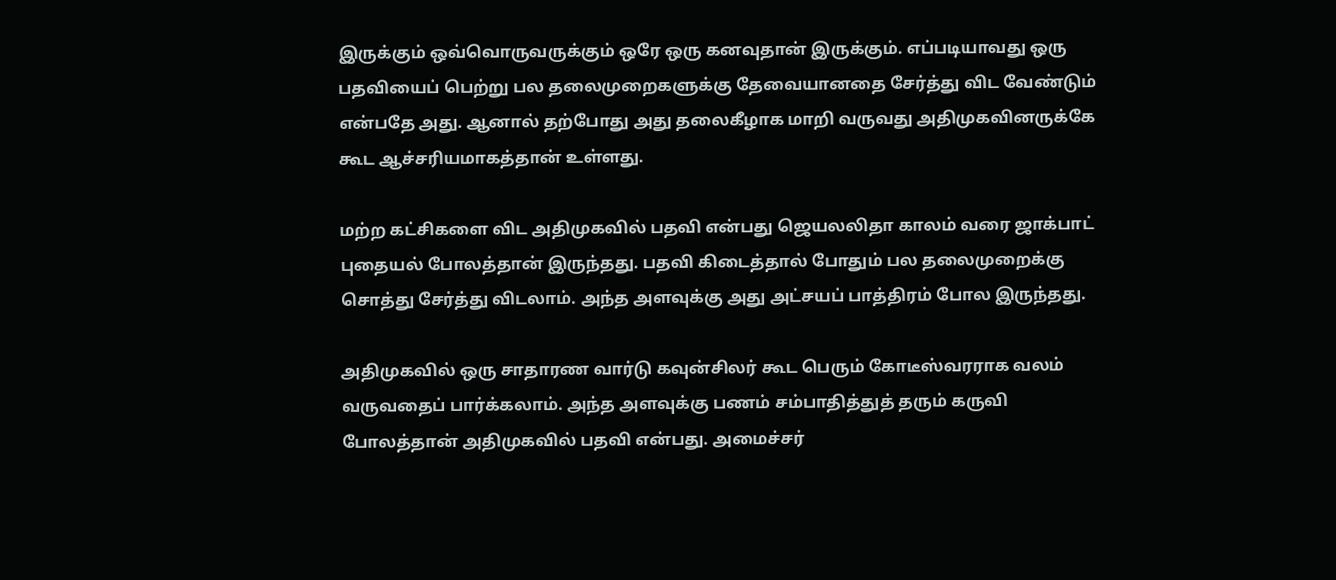இருக்கும் ஒவ்வொருவருக்கும் ஒரே ஒரு கனவுதான் இருக்கும். எப்படியாவது ஒரு பதவியைப் பெற்று பல தலைமுறைகளுக்கு தேவையானதை சேர்த்து விட வேண்டும் என்பதே அது. ஆனால் தற்போது அது தலைகீழாக மாறி வருவது அதிமுகவினருக்கே கூட ஆச்சரியமாகத்தான் உள்ளது.

மற்ற கட்சிகளை விட அதிமுகவில் பதவி என்பது ஜெயலலிதா காலம் வரை ஜாக்பாட் புதையல் போலத்தான் இருந்தது. பதவி கிடைத்தால் போதும் பல தலைமுறைக்கு சொத்து சேர்த்து விடலாம். அந்த அளவுக்கு அது அட்சயப் பாத்திரம் போல இருந்தது.

அதிமுகவில் ஒரு சாதாரண வார்டு கவுன்சிலர் கூட பெரும் கோடீஸ்வரராக வலம் வருவதைப் பார்க்கலாம். அந்த அளவுக்கு பணம் சம்பாதித்துத் தரும் கருவி போலத்தான் அதிமுகவில் பதவி என்பது. அமைச்சர்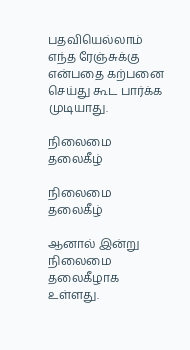பதவியெல்லாம் எந்த ரேஞ்சுக்கு என்பதை கற்பனை செய்து கூட பார்க்க முடியாது.

நிலைமை தலைகீழ்

நிலைமை தலைகீழ்

ஆனால் இன்று நிலைமை தலைகீழாக உள்ளது.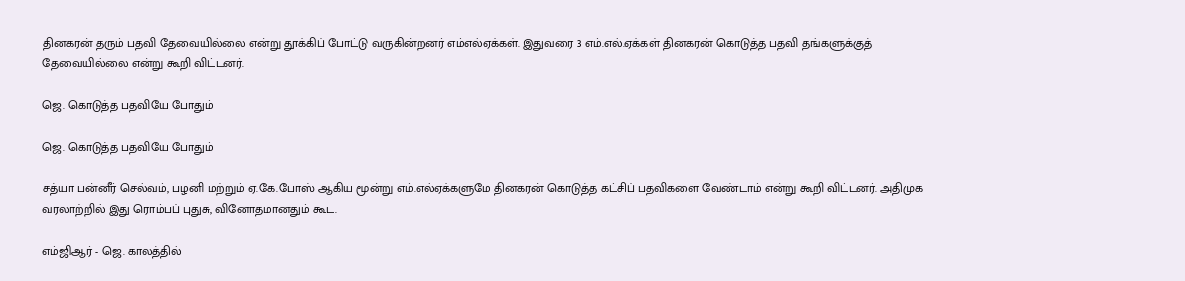தினகரன் தரும் பதவி தேவையில்லை என்று தூக்கிப் போட்டு வருகின்றனர் எம்எல்ஏக்கள். இதுவரை 3 எம்.எல்.ஏக்கள் தினகரன் கொடுத்த பதவி தங்களுக்குத் தேவையில்லை என்று கூறி விட்டனர்.

ஜெ. கொடுத்த பதவியே போதும்

ஜெ. கொடுத்த பதவியே போதும்

சத்யா பன்னீர் செல்வம், பழனி மற்றும் ஏ.கே.போஸ் ஆகிய மூன்று எம்.எல்ஏக்களுமே தினகரன் கொடுத்த கட்சிப் பதவிகளை வேண்டாம் என்று கூறி விட்டனர். அதிமுக வரலாற்றில் இது ரொம்பப் புதுசு, வினோதமானதும் கூட.

எம்ஜிஆர் - ஜெ. காலத்தில்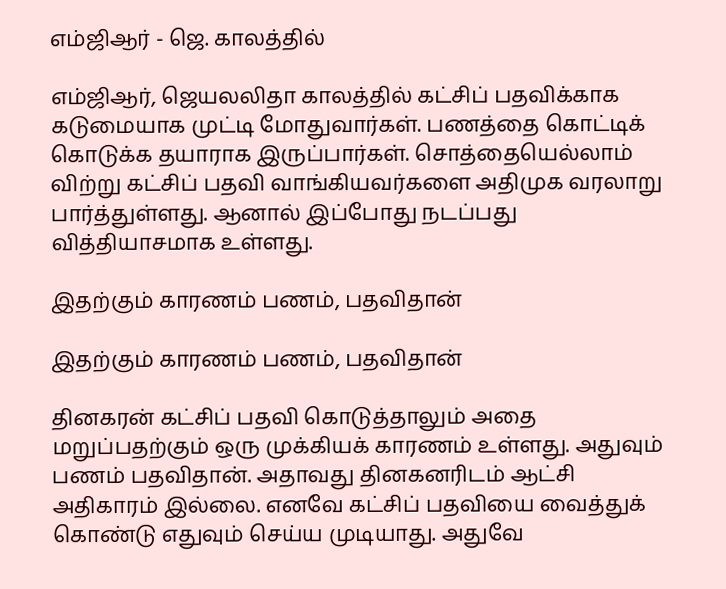எம்ஜிஆர் - ஜெ. காலத்தில்

எம்ஜிஆர், ஜெயலலிதா காலத்தில் கட்சிப் பதவிக்காக கடுமையாக முட்டி மோதுவார்கள். பணத்தை கொட்டிக் கொடுக்க தயாராக இருப்பார்கள். சொத்தையெல்லாம் விற்று கட்சிப் பதவி வாங்கியவர்களை அதிமுக வரலாறு பார்த்துள்ளது. ஆனால் இப்போது நடப்பது வித்தியாசமாக உள்ளது.

இதற்கும் காரணம் பணம், பதவிதான்

இதற்கும் காரணம் பணம், பதவிதான்

தினகரன் கட்சிப் பதவி கொடுத்தாலும் அதை மறுப்பதற்கும் ஒரு முக்கியக் காரணம் உள்ளது. அதுவும் பணம் பதவிதான். அதாவது தினகனரிடம் ஆட்சி அதிகாரம் இல்லை. எனவே கட்சிப் பதவியை வைத்துக் கொண்டு எதுவும் செய்ய முடியாது. அதுவே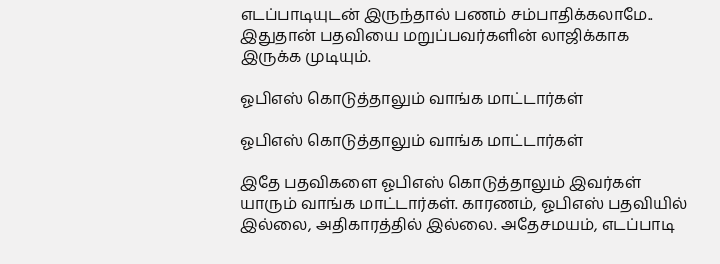எடப்பாடியுடன் இருந்தால் பணம் சம்பாதிக்கலாமே.. இதுதான் பதவியை மறுப்பவர்களின் லாஜிக்காக இருக்க முடியும்.

ஓபிஎஸ் கொடுத்தாலும் வாங்க மாட்டார்கள்

ஓபிஎஸ் கொடுத்தாலும் வாங்க மாட்டார்கள்

இதே பதவிகளை ஓபிஎஸ் கொடுத்தாலும் இவர்கள் யாரும் வாங்க மாட்டார்கள். காரணம், ஓபிஎஸ் பதவியில் இல்லை, அதிகாரத்தில் இல்லை. அதேசமயம், எடப்பாடி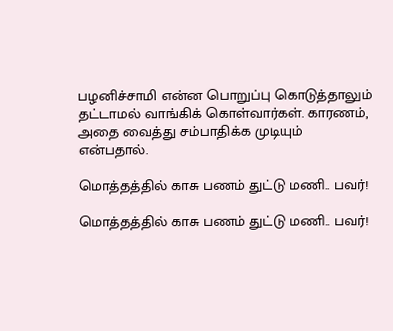பழனிச்சாமி என்ன பொறுப்பு கொடுத்தாலும் தட்டாமல் வாங்கிக் கொள்வார்கள். காரணம், அதை வைத்து சம்பாதிக்க முடியும் என்பதால்.

மொத்தத்தில் காசு பணம் துட்டு மணி.. பவர்!

மொத்தத்தில் காசு பணம் துட்டு மணி.. பவர்!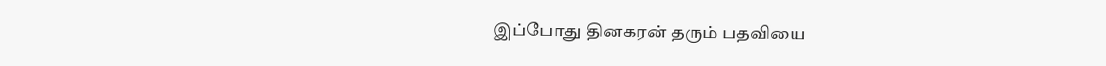இப்போது தினகரன் தரும் பதவியை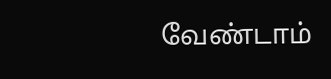வேண்டாம்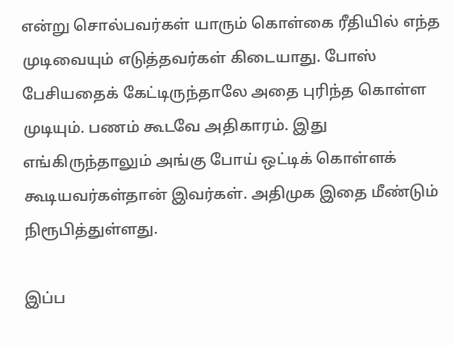என்று சொல்பவர்கள் யாரும் கொள்கை ரீதியில் எந்த முடிவையும் எடுத்தவர்கள் கிடையாது. போஸ் பேசியதைக் கேட்டிருந்தாலே அதை புரிந்த கொள்ள முடியும். பணம் கூடவே அதிகாரம். இது எங்கிருந்தாலும் அங்கு போய் ஒட்டிக் கொள்ளக் கூடியவர்கள்தான் இவர்கள். அதிமுக இதை மீண்டும் நிரூபித்துள்ளது.

இப்ப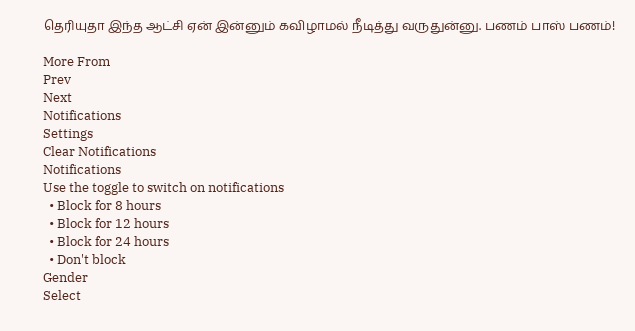தெரியுதா இந்த ஆட்சி ஏன் இன்னும் கவிழாமல் நீடித்து வருதுன்னு. பணம் பாஸ் பணம்!

More From
Prev
Next
Notifications
Settings
Clear Notifications
Notifications
Use the toggle to switch on notifications
  • Block for 8 hours
  • Block for 12 hours
  • Block for 24 hours
  • Don't block
Gender
Select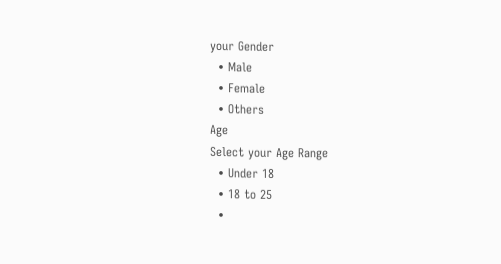your Gender
  • Male
  • Female
  • Others
Age
Select your Age Range
  • Under 18
  • 18 to 25
  •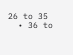26 to 35
  • 36 to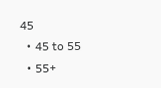45
  • 45 to 55
  • 55+